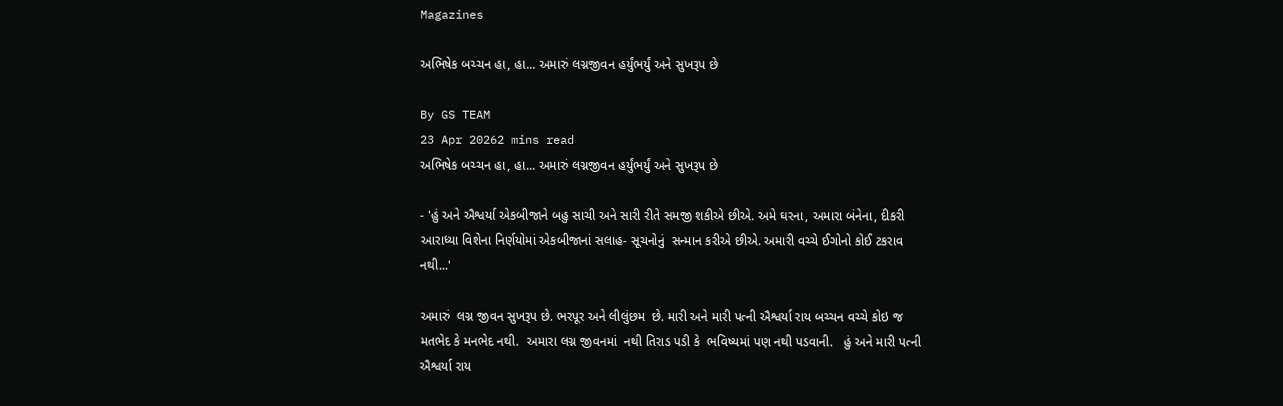Magazines

અભિષેક બચ્ચન હા, હા... અમારું લગ્નજીવન હર્યુંભર્યું અને સુખરૂપ છે

By GS TEAM
23 Apr 20262 mins read
અભિષેક બચ્ચન હા, હા... અમારું લગ્નજીવન હર્યુંભર્યું અને સુખરૂપ છે

- 'હું અને ઐશ્વર્યા એકબીજાને બહુ સાચી અને સારી રીતે સમજી શકીએ છીએ. અમે ઘરના, અમારા બંનેના, દીકરી આરાધ્યા વિશેના નિર્ણયોમાં એકબીજાનાં સલાહ- સૂચનોનું  સન્માન કરીએ છીએ. અમારી વચ્ચે ઈગોનો કોઈ ટકરાવ નથી...'

અમારું  લગ્ન જીવન સુખરૂપ છે. ભરપૂર અને લીલુંછમ  છે. મારી અને મારી પત્ની ઐશ્વર્યા રાય બચ્ચન વચ્ચે કોઇ જ મતભેદ કે મનભેદ નથી.  અમારા લગ્ન જીવનમાં  નથી તિરાડ પડી કે  ભવિષ્યમાં પણ નથી પડવાની.   હું અને મારી પત્ની ઐશ્વર્યા રાય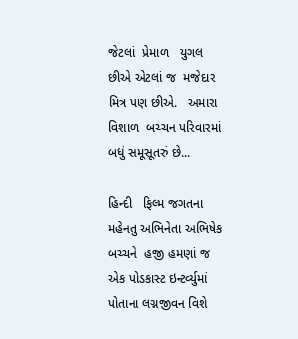જેટલાં  પ્રેમાળ   યુગલ છીએ એટલાં જ  મજેદાર  મિત્ર પણ છીએ.   અમારા વિશાળ  બચ્ચન પરિવારમાં બધું સમૂસૂતરું છે...

હિન્દી   ફિલ્મ જગતના મહેનતુ અભિનેતા અભિષેક બચ્ચને  હજી હમણાં જ એક પોડકાસ્ટ ઇન્ટર્વ્યુમાં  પોતાના લગ્નજીવન વિશે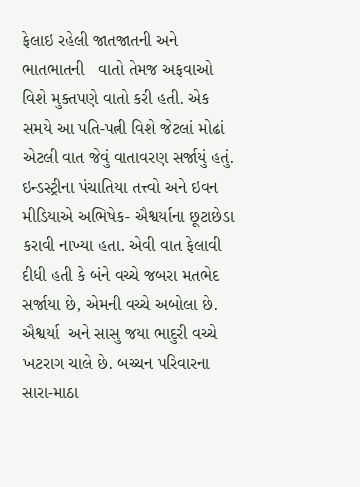ફેલાઇ રહેલી જાતજાતની અને ભાતભાતની   વાતો તેમજ અફવાઓ વિશે મુક્તપણે વાતો કરી હતી. એક સમયે આ પતિ-પત્ની વિશે જેટલાં મોઢાં એટલી વાત જેવું વાતાવરણ સર્જાયું હતું. ઇન્ડસ્ટ્રીના પંચાતિયા તત્ત્વો અને ઇવન મીડિયાએ અભિષેક- ઐશ્વર્યાના છૂટાછેડા કરાવી નાખ્યા હતા. એવી વાત ફેલાવી દીધી હતી કે બંને વચ્ચે જબરા મતભેદ સર્જાયા છે, એમની વચ્ચે અબોલા છે. ઐશ્વર્યા  અને સાસુ જયા ભાદુરી વચ્ચે ખટરાગ ચાલે છે. બચ્ચન પરિવારના સારા-માઠા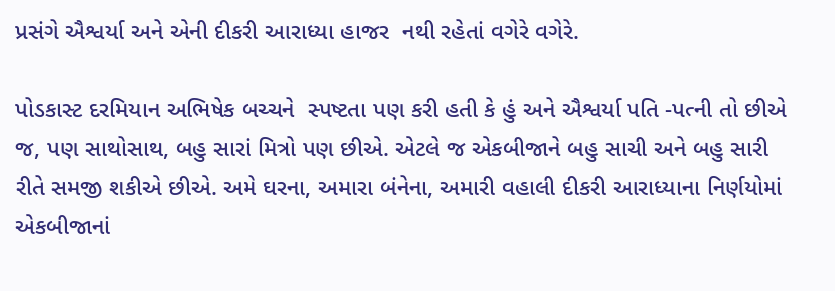પ્રસંગે ઐશ્વર્યા અને એની દીકરી આરાધ્યા હાજર  નથી રહેતાં વગેરે વગેરે.

પોડકાસ્ટ દરમિયાન અભિષેક બચ્ચને  સ્પષ્ટતા પણ કરી હતી કે હું અને ઐશ્વર્યા પતિ -પત્ની તો છીએ જ, પણ સાથોસાથ, બહુ સારાં મિત્રો પણ છીએ. એટલે જ એકબીજાને બહુ સાચી અને બહુ સારી રીતે સમજી શકીએ છીએ. અમે ઘરના, અમારા બંનેના, અમારી વહાલી દીકરી આરાધ્યાના નિર્ણયોમાં એકબીજાનાં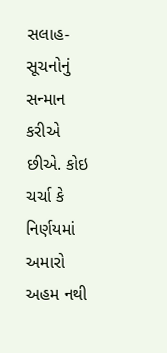સલાહ- સૂચનોનું  સન્માન કરીએ છીએ. કોઇ ચર્ચા કે નિર્ણયમાં અમારો અહમ નથી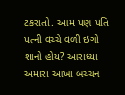ટકરાતો. આમ પણ પતિ  પત્ની વચ્ચે વળી ઇગો શાનો હોય? આરાધ્યા અમારા આખા બચ્ચન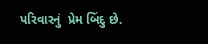પરિવારનું  પ્રેમ બિંદુ છે.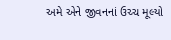અમે એને જીવનનાં ઉચ્ચ મૂલ્યો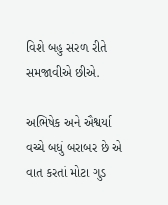વિશે બહુ સરળ રીતે સમજાવીએ છીએ.

અભિષેક અને ઐશ્વર્યા વચ્ચે બધું બરાબર છે એ વાત કરતાં મોટા ગુડ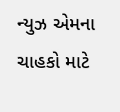ન્યુઝ એમના ચાહકો માટે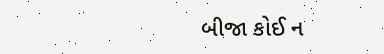બીજા કોઈ ન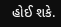હોઈ શકે.